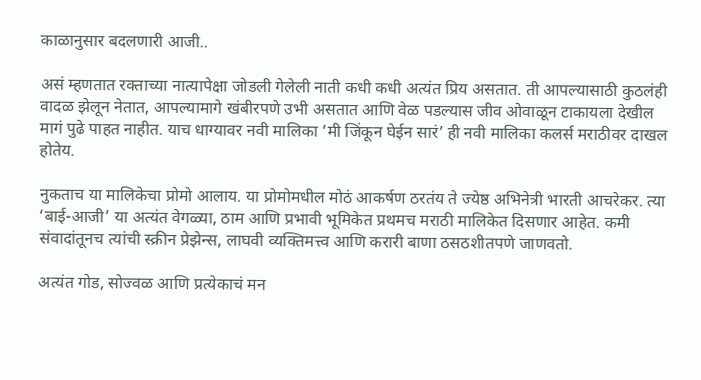काळानुसार बदलणारी आजी..

असं म्हणतात रक्ताच्या नात्यापेक्षा जोडली गेलेली नाती कधी कधी अत्यंत प्रिय असतात. ती आपल्यासाठी कुठलंही वादळ झेलून नेतात, आपल्यामागे खंबीरपणे उभी असतात आणि वेळ पडल्यास जीव ओवाळून टाकायला देखील मागं पुढे पाहत नाहीत. याच धाग्यावर नवी मालिका ‘मी जिंकून घेईन सारं’ ही नवी मालिका कलर्स मराठीवर दाखल होतेय.

नुकताच या मालिकेचा प्रोमो आलाय. या प्रोमोमधील मोठं आकर्षण ठरतंय ते ज्येष्ठ अभिनेत्री भारती आचरेकर. त्या ‘बाई-आजी’ या अत्यंत वेगळ्या, ठाम आणि प्रभावी भूमिकेत प्रथमच मराठी मालिकेत दिसणार आहेत. कमी संवादांतूनच त्यांची स्क्रीन प्रेझेन्स, लाघवी व्यक्तिमत्त्व आणि करारी बाणा ठसठशीतपणे जाणवतो.

अत्यंत गोड, सोज्वळ आणि प्रत्येकाचं मन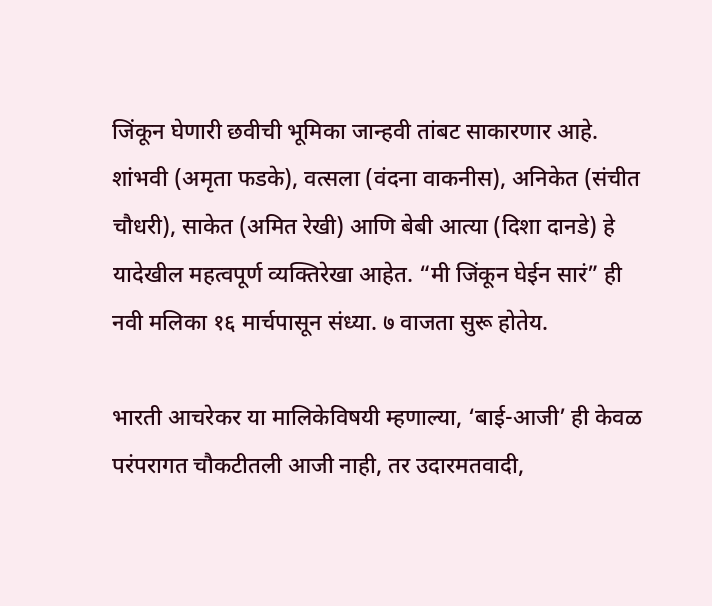जिंकून घेणारी छवीची भूमिका जान्हवी तांबट साकारणार आहे. शांभवी (अमृता फडके), वत्सला (वंदना वाकनीस), अनिकेत (संचीत चौधरी), साकेत (अमित रेखी) आणि बेबी आत्या (दिशा दानडे) हे यादेखील महत्वपूर्ण व्यक्तिरेखा आहेत. “मी जिंकून घेईन सारं” ही नवी मलिका १६ मार्चपासून संध्या. ७ वाजता सुरू होतेय.

भारती आचरेकर या मालिकेविषयी म्हणाल्या, ‘बाई-आजी’ ही केवळ परंपरागत चौकटीतली आजी नाही, तर उदारमतवादी,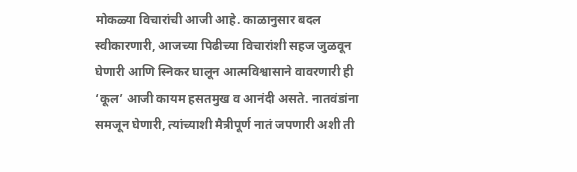मोकळ्या विचारांची आजी आहे. काळानुसार बदल स्वीकारणारी, आजच्या पिढीच्या विचारांशी सहज जुळवून घेणारी आणि स्निकर घालून आत्मविश्वासाने वावरणारी ही ‘कूल’ आजी कायम हसतमुख व आनंदी असते. नातवंडांना समजून घेणारी, त्यांच्याशी मैत्रीपूर्ण नातं जपणारी अशी ती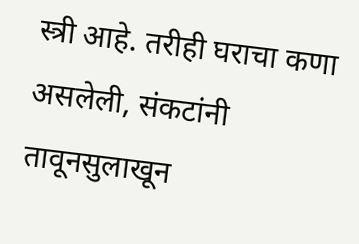स्त्री आहे. तरीही घराचा कणा असलेली, संकटांनी तावूनसुलाखून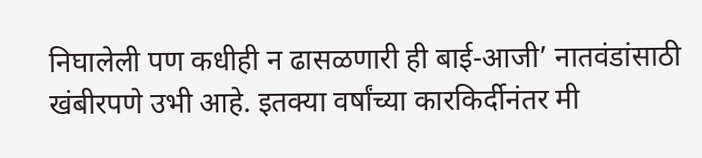निघालेली पण कधीही न ढासळणारी ही बाई-आजी’ नातवंडांसाठी खंबीरपणे उभी आहे. इतक्या वर्षांच्या कारकिर्दीनंतर मी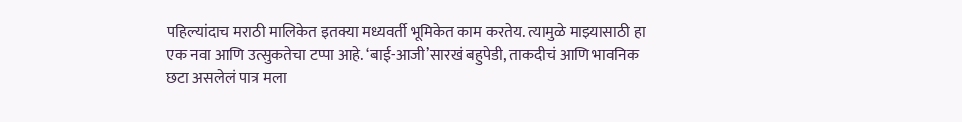पहिल्यांदाच मराठी मालिकेत इतक्या मध्यवर्ती भूमिकेत काम करतेय. त्यामुळे माझ्यासाठी हा एक नवा आणि उत्सुकतेचा टप्पा आहे. ‘बाई-आजी’सारखं बहुपेडी, ताकदीचं आणि भावनिक छटा असलेलं पात्र मला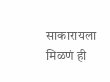साकारायला मिळणं ही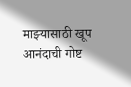माझ्यासाठी खूप आनंदाची गोष्ट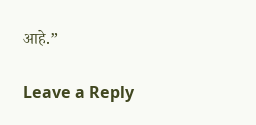आहे.”

Leave a Reply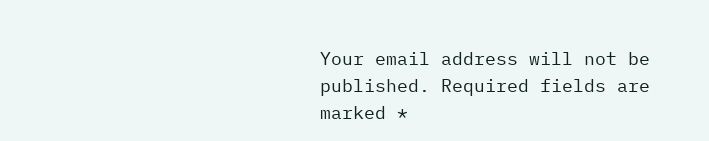Your email address will not be published. Required fields are marked *